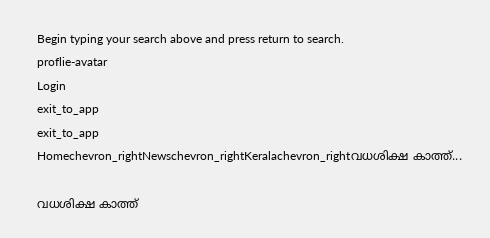Begin typing your search above and press return to search.
proflie-avatar
Login
exit_to_app
exit_to_app
Homechevron_rightNewschevron_rightKeralachevron_rightവധശിക്ഷ കാത്ത്...

വധശിക്ഷ കാത്ത്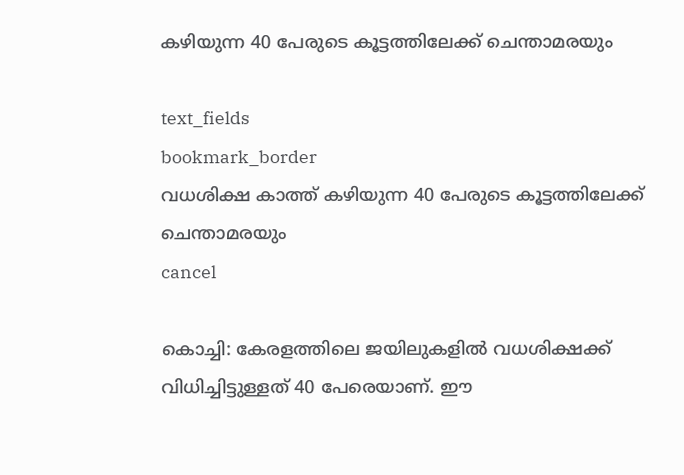കഴിയുന്ന 40 പേരുടെ കൂട്ടത്തിലേക്ക് ചെന്താമരയും

text_fields
bookmark_border
വധശിക്ഷ കാത്ത് കഴിയുന്ന 40 പേരുടെ കൂട്ടത്തിലേക്ക് ചെന്താമരയും
cancel

കൊച്ചി: കേരളത്തിലെ ജയിലുകളിൽ വധശിക്ഷക്ക് വിധിച്ചിട്ടുള്ളത് 40 പേരെയാണ്. ഈ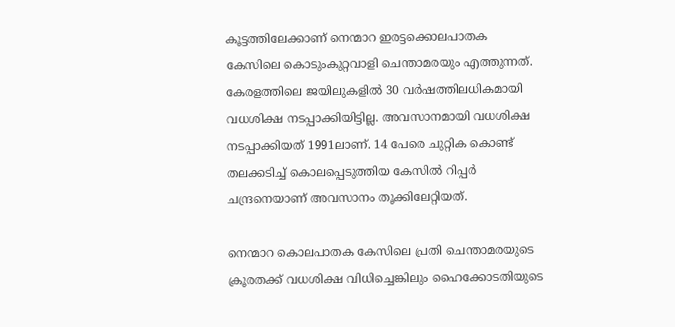കൂട്ടത്തിലേക്കാണ് നെന്മാറ ഇരട്ടക്കൊലപാതക കേസിലെ കൊടുംകുറ്റവാളി ചെന്താമരയും എത്തുന്നത്. കേരളത്തിലെ ജയിലുകളിൽ 30 വർഷത്തിലധികമായി വധശിക്ഷ നടപ്പാക്കിയിട്ടില്ല. അവസാനമായി വധശിക്ഷ നടപ്പാക്കിയത് 1991ലാണ്. 14 പേരെ ചുറ്റിക കൊണ്ട് തലക്കടിച്ച് കൊലപ്പെടുത്തിയ കേസിൽ റിപ്പർ ചന്ദ്രനെയാണ് അവസാനം തൂക്കിലേറ്റിയത്.

നെന്മാറ കൊലപാതക കേസിലെ പ്രതി ചെന്താമരയുടെ ക്രൂരതക്ക് വധശിക്ഷ വിധിച്ചെങ്കിലും ഹൈക്കോടതിയുടെ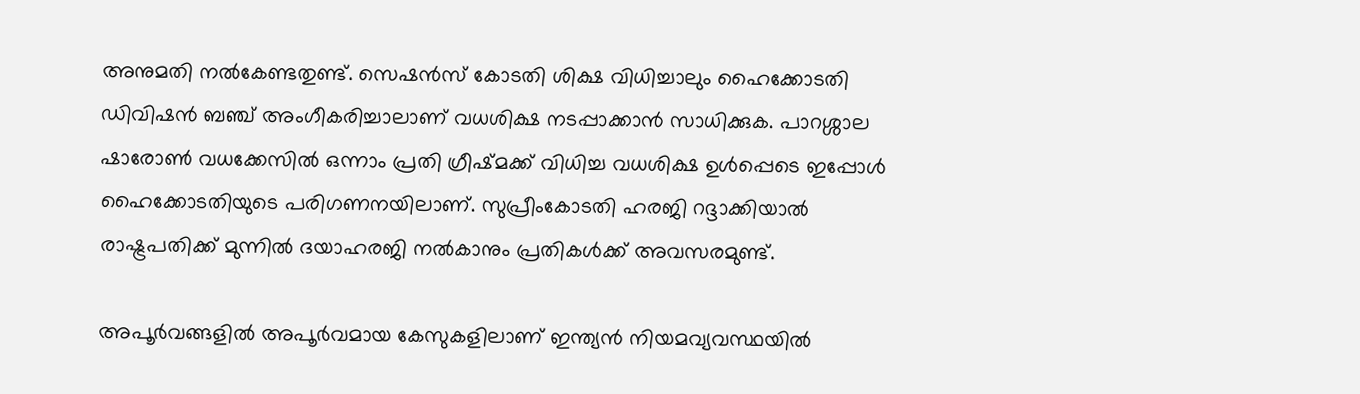അനുമതി നൽകേണ്ടതുണ്ട്. സെഷൻസ് കോടതി ശിക്ഷ വിധിച്ചാലും ഹൈക്കോടതി ഡിവിഷൻ ബഞ്ച് അംഗീകരിച്ചാലാണ് വധശിക്ഷ നടപ്പാക്കാൻ സാധിക്കുക. പാറശ്ശാല ഷാരോൺ വധക്കേസിൽ ഒന്നാം പ്രതി ഗ്രീഷ്മക്ക് വിധിച്ച വധശിക്ഷ ഉൾപ്പെടെ ഇപ്പോൾ ഹൈക്കോടതിയുടെ പരിഗണനയിലാണ്. സുപ്രീംകോടതി ഹരജി റദ്ദാക്കിയാൽ രാഷ്ട്രപതിക്ക് മുന്നിൽ ദയാഹരജി നൽകാനും പ്രതികൾക്ക് അവസരമുണ്ട്.

അപൂർവങ്ങളിൽ അപൂർവമായ കേസുകളിലാണ് ഇന്ത്യൻ നിയമവ്യവസ്ഥയിൽ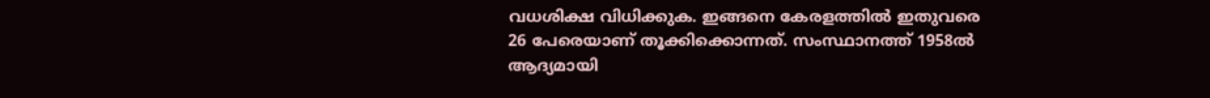വധശിക്ഷ വിധിക്കുക. ഇങ്ങനെ കേരളത്തിൽ ഇതുവരെ 26 പേരെയാണ് തൂക്കിക്കൊന്നത്. സംസ്ഥാനത്ത് 1958ൽ ആദ്യമായി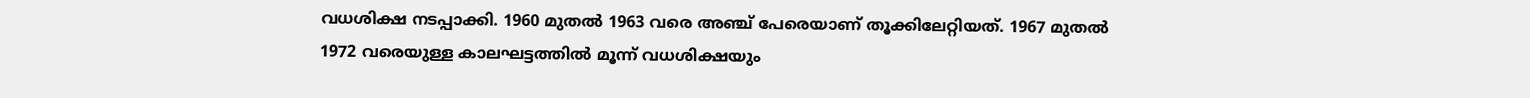വധശിക്ഷ നടപ്പാക്കി. 1960 മുതൽ 1963 വരെ അഞ്ച് പേരെയാണ് തൂക്കിലേറ്റിയത്. 1967 മുതൽ 1972 വരെയുള്ള കാലഘട്ടത്തിൽ മൂന്ന് വധശിക്ഷയും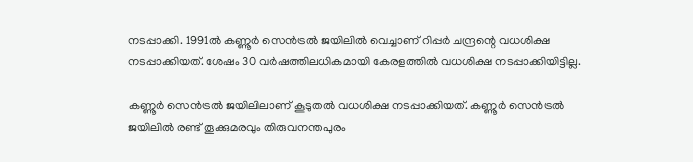നടപ്പാക്കി. 1991ൽ കണ്ണൂർ സെൻട്രൽ ജയിലിൽ വെച്ചാണ് റിപ്പർ ചന്ദ്രന്റെ വധശിക്ഷ നടപ്പാക്കിയത്. ശേഷം 30 വർഷത്തിലധികമായി കേരളത്തിൽ വധശിക്ഷ നടപ്പാക്കിയിട്ടില്ല.

കണ്ണൂർ സെൻട്രൽ ജയിലിലാണ് കൂടുതൽ വധശിക്ഷ നടപ്പാക്കിയത്. കണ്ണൂർ സെൻട്രൽ ജയിലിൽ രണ്ട് തൂക്കുമരവും തിരുവനന്തപുരം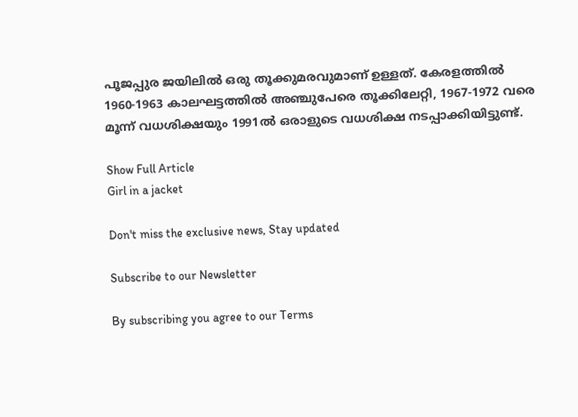പൂജപ്പുര ജയിലിൽ ഒരു തൂക്കുമരവുമാണ് ഉള്ളത്. കേരളത്തിൽ 1960-1963 കാലഘട്ടത്തിൽ അഞ്ചുപേരെ തൂക്കിലേറ്റി, 1967-1972 വരെ മൂന്ന് വധശിക്ഷയും 1991ൽ ഒരാളുടെ വധശിക്ഷ നടപ്പാക്കിയിട്ടുണ്ട്.

Show Full Article
Girl in a jacket

Don't miss the exclusive news, Stay updated

Subscribe to our Newsletter

By subscribing you agree to our Terms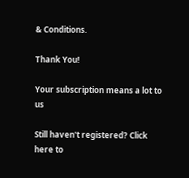& Conditions.

Thank You!

Your subscription means a lot to us

Still haven't registered? Click here to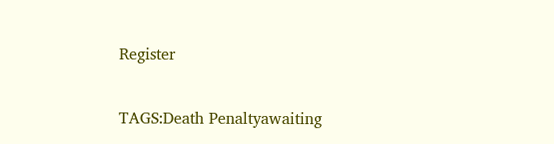Register

TAGS:Death Penaltyawaiting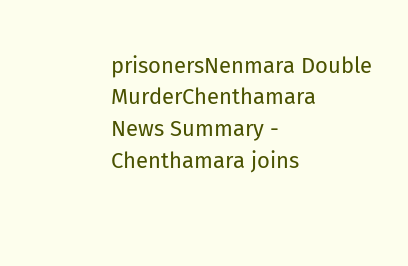prisonersNenmara Double MurderChenthamara
News Summary - Chenthamara joins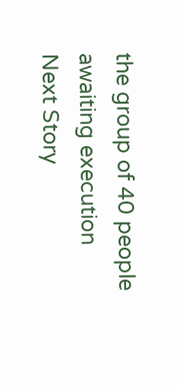the group of 40 people awaiting execution
Next Story